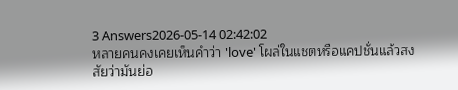3 Answers2026-05-14 02:42:02
หลายคนคงเคยเห็นคำว่า 'love' โผล่ในแชตหรือแคปชั่นแล้วสงสัยว่ามันย่อ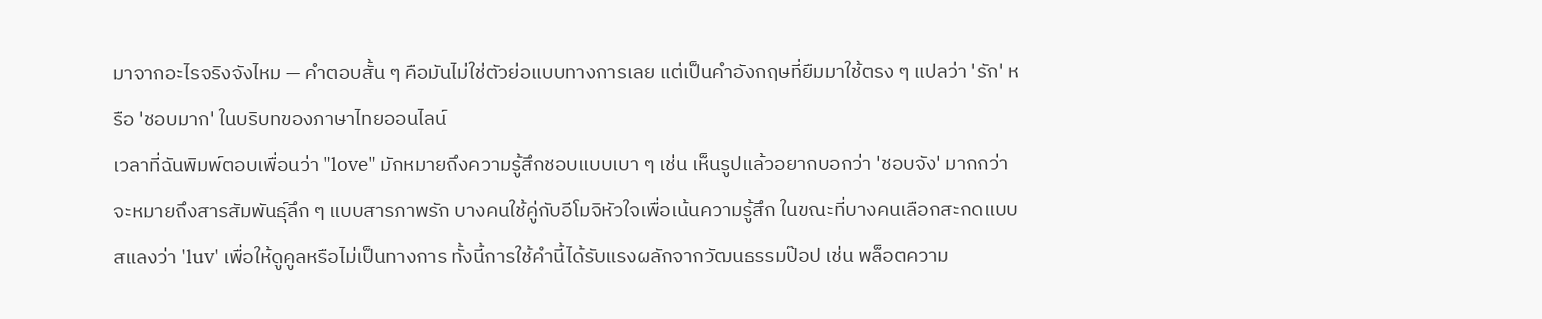มาจากอะไรจริงจังไหม — คำตอบสั้น ๆ คือมันไม่ใช่ตัวย่อแบบทางการเลย แต่เป็นคำอังกฤษที่ยืมมาใช้ตรง ๆ แปลว่า 'รัก' หรือ 'ชอบมาก' ในบริบทของภาษาไทยออนไลน์
เวลาที่ฉันพิมพ์ตอบเพื่อนว่า "love" มักหมายถึงความรู้สึกชอบแบบเบา ๆ เช่น เห็นรูปแล้วอยากบอกว่า 'ชอบจัง' มากกว่าจะหมายถึงสารสัมพันธุ์ลึก ๆ แบบสารภาพรัก บางคนใช้คู่กับอีโมจิหัวใจเพื่อเน้นความรู้สึก ในขณะที่บางคนเลือกสะกดแบบสแลงว่า 'luv' เพื่อให้ดูคูลหรือไม่เป็นทางการ ทั้งนี้การใช้คำนี้ได้รับแรงผลักจากวัฒนธรรมป๊อป เช่น พล็อตความ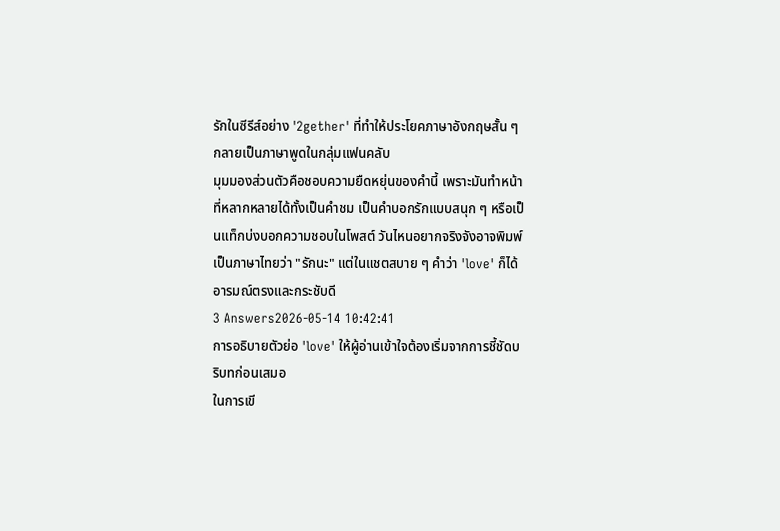รักในซีรีส์อย่าง '2gether' ที่ทำให้ประโยคภาษาอังกฤษสั้น ๆ กลายเป็นภาษาพูดในกลุ่มแฟนคลับ
มุมมองส่วนตัวคือชอบความยืดหยุ่นของคำนี้ เพราะมันทำหน้าที่หลากหลายได้ทั้งเป็นคำชม เป็นคำบอกรักแบบสนุก ๆ หรือเป็นแท็กบ่งบอกความชอบในโพสต์ วันไหนอยากจริงจังอาจพิมพ์เป็นภาษาไทยว่า "รักนะ" แต่ในแชตสบาย ๆ คำว่า 'love' ก็ได้อารมณ์ตรงและกระชับดี
3 Answers2026-05-14 10:42:41
การอธิบายตัวย่อ 'love' ให้ผู้อ่านเข้าใจต้องเริ่มจากการชี้ชัดบริบทก่อนเสมอ
ในการเขี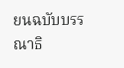ยนฉบับบรรณาธิ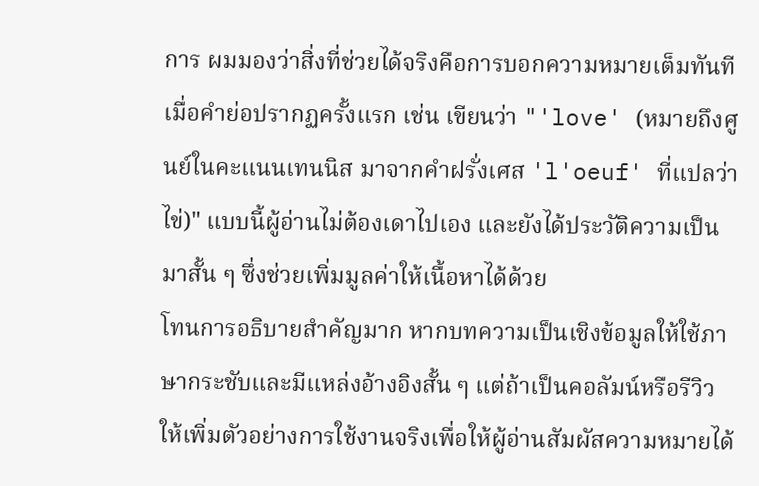การ ผมมองว่าสิ่งที่ช่วยได้จริงคือการบอกความหมายเต็มทันทีเมื่อคำย่อปรากฏครั้งแรก เช่น เขียนว่า "'love' (หมายถึงศูนย์ในคะแนนเทนนิส มาจากคำฝรั่งเศส 'l'oeuf' ที่แปลว่าไข่)" แบบนี้ผู้อ่านไม่ต้องเดาไปเอง และยังได้ประวัติความเป็นมาสั้น ๆ ซึ่งช่วยเพิ่มมูลค่าให้เนื้อหาได้ด้วย
โทนการอธิบายสำคัญมาก หากบทความเป็นเชิงข้อมูลให้ใช้ภาษากระชับและมีแหล่งอ้างอิงสั้น ๆ แต่ถ้าเป็นคอลัมน์หรือรีวิว ให้เพิ่มตัวอย่างการใช้งานจริงเพื่อให้ผู้อ่านสัมผัสความหมายได้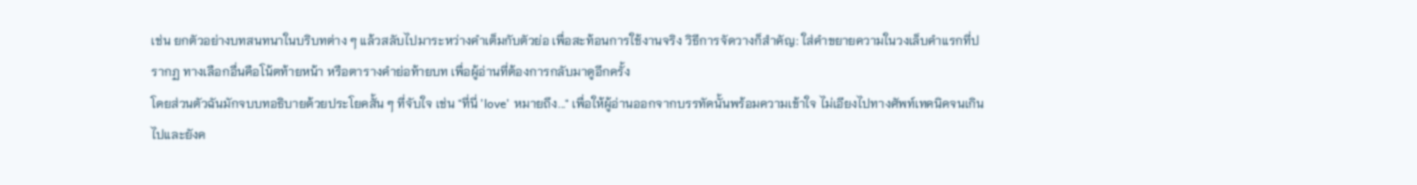เช่น ยกตัวอย่างบทสนทนาในบริบทต่าง ๆ แล้วสลับไปมาระหว่างคำเต็มกับตัวย่อ เพื่อสะท้อนการใช้งานจริง วิธีการจัดวางก็สำคัญ: ใส่คำขยายความในวงเล็บคำแรกที่ปรากฏ ทางเลือกอื่นคือโน้ตท้ายหน้า หรือตารางคำย่อท้ายบท เพื่อผู้อ่านที่ต้องการกลับมาดูอีกครั้ง
โดยส่วนตัวฉันมักจบบทอธิบายด้วยประโยคสั้น ๆ ที่จับใจ เช่น "ที่นี่ 'love' หมายถึง..." เพื่อให้ผู้อ่านออกจากบรรทัดนั้นพร้อมความเข้าใจ ไม่เอียงไปทางศัพท์เทคนิคจนเกินไปและยังค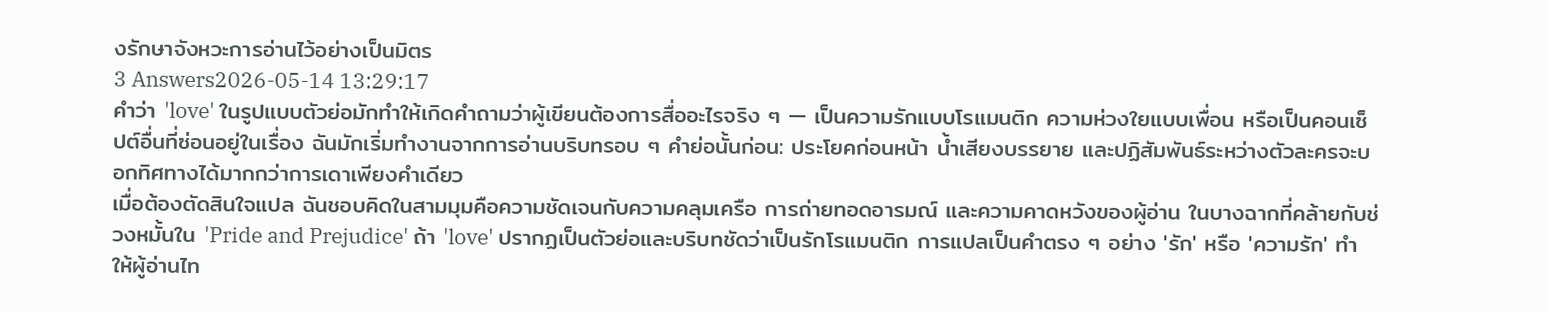งรักษาจังหวะการอ่านไว้อย่างเป็นมิตร
3 Answers2026-05-14 13:29:17
คำว่า 'love' ในรูปแบบตัวย่อมักทำให้เกิดคำถามว่าผู้เขียนต้องการสื่ออะไรจริง ๆ — เป็นความรักแบบโรแมนติก ความห่วงใยแบบเพื่อน หรือเป็นคอนเซ็ปต์อื่นที่ซ่อนอยู่ในเรื่อง ฉันมักเริ่มทำงานจากการอ่านบริบทรอบ ๆ คำย่อนั้นก่อน: ประโยคก่อนหน้า น้ำเสียงบรรยาย และปฏิสัมพันธ์ระหว่างตัวละครจะบอกทิศทางได้มากกว่าการเดาเพียงคำเดียว
เมื่อต้องตัดสินใจแปล ฉันชอบคิดในสามมุมคือความชัดเจนกับความคลุมเครือ การถ่ายทอดอารมณ์ และความคาดหวังของผู้อ่าน ในบางฉากที่คล้ายกับช่วงหมั้นใน 'Pride and Prejudice' ถ้า 'love' ปรากฏเป็นตัวย่อและบริบทชัดว่าเป็นรักโรแมนติก การแปลเป็นคำตรง ๆ อย่าง 'รัก' หรือ 'ความรัก' ทำให้ผู้อ่านไท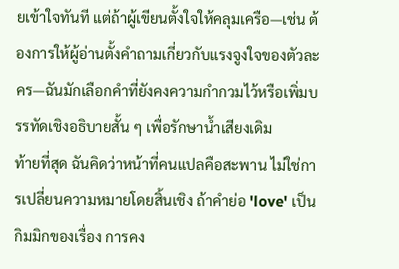ยเข้าใจทันที แต่ถ้าผู้เขียนตั้งใจให้คลุมเครือ—เช่น ต้องการให้ผู้อ่านตั้งคำถามเกี่ยวกับแรงจูงใจของตัวละคร—ฉันมักเลือกคำที่ยังคงความกำกวมไว้หรือเพิ่มบรรทัดเชิงอธิบายสั้น ๆ เพื่อรักษาน้ำเสียงเดิม
ท้ายที่สุด ฉันคิดว่าหน้าที่คนแปลคือสะพาน ไม่ใช่การเปลี่ยนความหมายโดยสิ้นเชิง ถ้าคำย่อ 'love' เป็นกิมมิกของเรื่อง การคง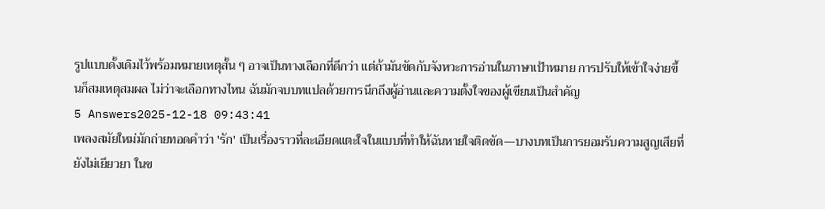รูปแบบดั้งเดิมไว้พร้อมหมายเหตุสั้น ๆ อาจเป็นทางเลือกที่ดีกว่า แต่ถ้ามันขัดกับจังหวะการอ่านในภาษาเป้าหมาย การปรับให้เข้าใจง่ายขึ้นก็สมเหตุสมผล ไม่ว่าจะเลือกทางไหน ฉันมักจบบทแปลด้วยการนึกถึงผู้อ่านและความตั้งใจของผู้เขียนเป็นสำคัญ
5 Answers2025-12-18 09:43:41
เพลงสมัยใหม่มักถ่ายทอดคำว่า 'รัก' เป็นเรื่องราวที่ละเอียดแตะใจในแบบที่ทำให้ฉันหายใจติดขัด—บางบทเป็นการยอมรับความสูญเสียที่ยังไม่เยียวยา ในข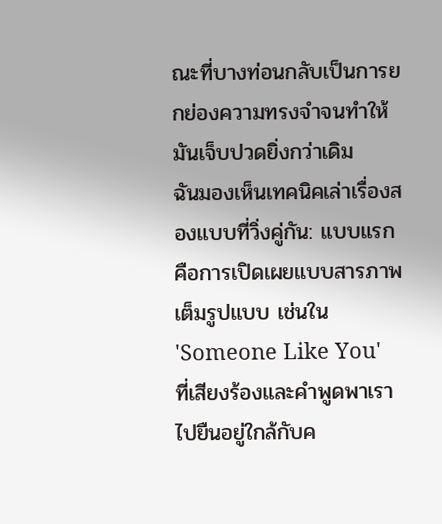ณะที่บางท่อนกลับเป็นการยกย่องความทรงจำจนทำให้มันเจ็บปวดยิ่งกว่าเดิม
ฉันมองเห็นเทคนิคเล่าเรื่องสองแบบที่วิ่งคู่กัน: แบบแรกคือการเปิดเผยแบบสารภาพเต็มรูปแบบ เช่นใน 'Someone Like You' ที่เสียงร้องและคำพูดพาเราไปยืนอยู่ใกล้กับค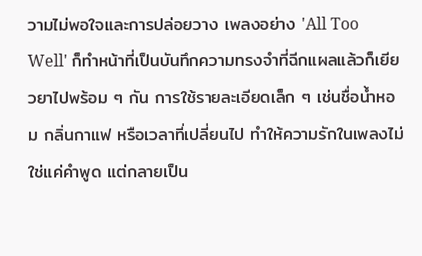วามไม่พอใจและการปล่อยวาง เพลงอย่าง 'All Too Well' ก็ทำหน้าที่เป็นบันทึกความทรงจำที่ฉีกแผลแล้วก็เยียวยาไปพร้อม ๆ กัน การใช้รายละเอียดเล็ก ๆ เช่นชื่อน้ำหอม กลิ่นกาแฟ หรือเวลาที่เปลี่ยนไป ทำให้ความรักในเพลงไม่ใช่แค่คำพูด แต่กลายเป็น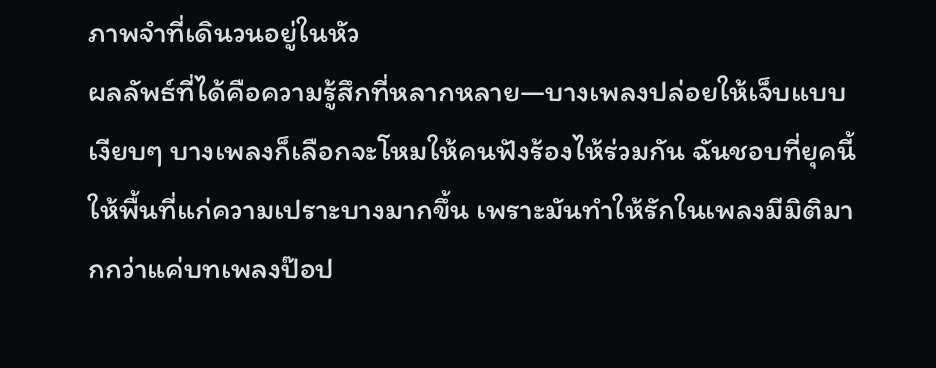ภาพจำที่เดินวนอยู่ในหัว
ผลลัพธ์ที่ได้คือความรู้สึกที่หลากหลาย—บางเพลงปล่อยให้เจ็บแบบเงียบๆ บางเพลงก็เลือกจะโหมให้คนฟังร้องไห้ร่วมกัน ฉันชอบที่ยุคนี้ให้พื้นที่แก่ความเปราะบางมากขึ้น เพราะมันทำให้รักในเพลงมีมิติมากกว่าแค่บทเพลงป๊อป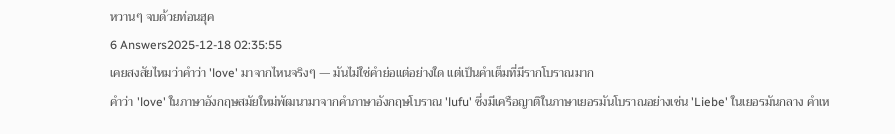หวานๆ จบด้วยท่อนฮุค
6 Answers2025-12-18 02:35:55
เคยสงสัยไหมว่าคำว่า 'love' มาจากไหนจริงๆ — มันไม่ใช่คำย่อแต่อย่างใด แต่เป็นคำเต็มที่มีรากโบราณมาก
คำว่า 'love' ในภาษาอังกฤษสมัยใหม่พัฒนามาจากคำภาษาอังกฤษโบราณ 'lufu' ซึ่งมีเครือญาติในภาษาเยอรมันโบราณอย่างเช่น 'Liebe' ในเยอรมันกลาง คำเห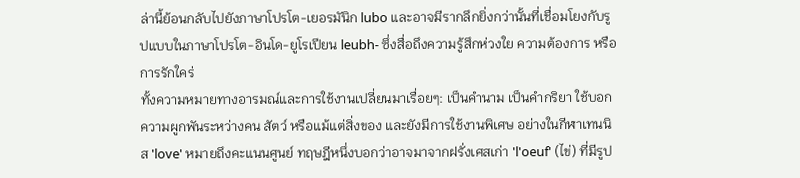ล่านี้ย้อนกลับไปยังภาษาโปรโต-เยอรมันิก lubo และอาจมีรากลึกยิ่งกว่านั้นที่เชื่อมโยงกับรูปแบบในภาษาโปรโต-อินโด-ยูโรเปียน leubh- ซึ่งสื่อถึงความรู้สึกห่วงใย ความต้องการ หรือการรักใคร่
ทั้งความหมายทางอารมณ์และการใช้งานเปลี่ยนมาเรื่อยๆ: เป็นคำนาม เป็นคำกริยา ใช้บอกความผูกพันระหว่างคน สัตว์ หรือแม้แต่สิ่งของ และยังมีการใช้งานพิเศษ อย่างในกีฬาเทนนิส 'love' หมายถึงคะแนนศูนย์ ทฤษฎีหนึ่งบอกว่าอาจมาจากฝรั่งเศสเก่า 'l'oeuf' (ไข่) ที่มีรูป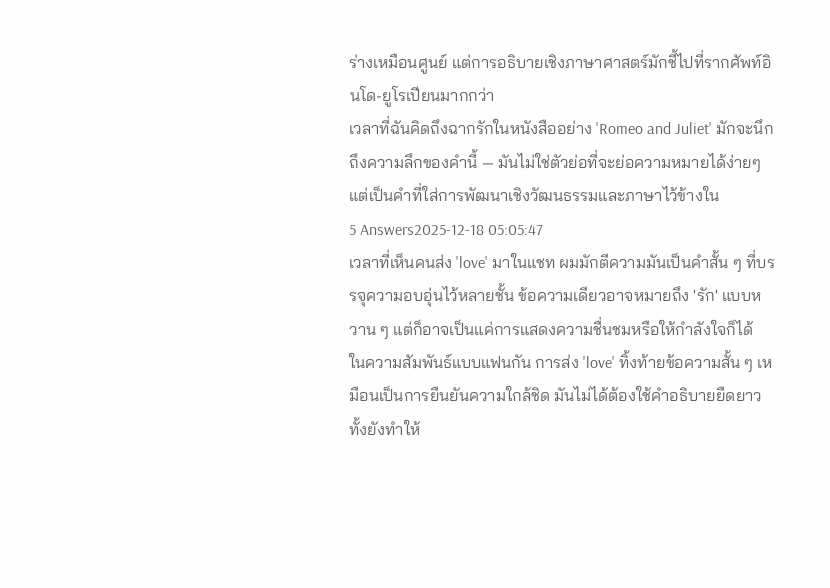ร่างเหมือนศูนย์ แต่การอธิบายเชิงภาษาศาสตร์มักชี้ไปที่รากศัพท์อินโด-ยูโรเปียนมากกว่า
เวลาที่ฉันคิดถึงฉากรักในหนังสืออย่าง 'Romeo and Juliet' มักจะนึกถึงความลึกของคำนี้ — มันไม่ใช่ตัวย่อที่จะย่อความหมายได้ง่ายๆ แต่เป็นคำที่ใส่การพัฒนาเชิงวัฒนธรรมและภาษาไว้ข้างใน
5 Answers2025-12-18 05:05:47
เวลาที่เห็นคนส่ง 'love' มาในแชท ผมมักตีความมันเป็นคำสั้น ๆ ที่บรรจุความอบอุ่นไว้หลายชั้น ข้อความเดียวอาจหมายถึง 'รัก' แบบหวาน ๆ แต่ก็อาจเป็นแค่การแสดงความชื่นชมหรือให้กำลังใจก็ได้
ในความสัมพันธ์แบบแฟนกัน การส่ง 'love' ทิ้งท้ายข้อความสั้น ๆ เหมือนเป็นการยืนยันความใกล้ชิด มันไม่ได้ต้องใช้คำอธิบายยืดยาว ทั้งยังทำให้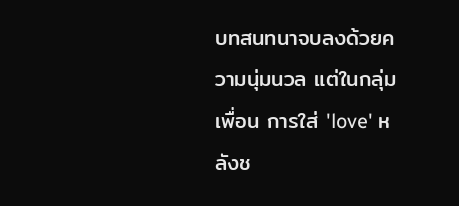บทสนทนาจบลงด้วยความนุ่มนวล แต่ในกลุ่มเพื่อน การใส่ 'love' หลังช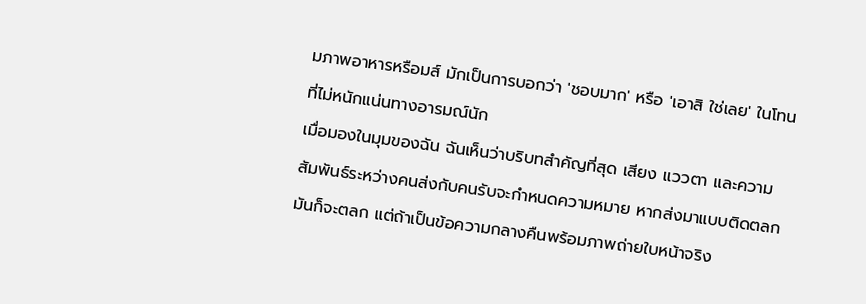มภาพอาหารหรือมส์ มักเป็นการบอกว่า 'ชอบมาก' หรือ 'เอาสิ ใช่เลย' ในโทนที่ไม่หนักแน่นทางอารมณ์นัก
เมื่อมองในมุมของฉัน ฉันเห็นว่าบริบทสำคัญที่สุด เสียง แววตา และความสัมพันธ์ระหว่างคนส่งกับคนรับจะกำหนดความหมาย หากส่งมาแบบติดตลก มันก็จะตลก แต่ถ้าเป็นข้อความกลางคืนพร้อมภาพถ่ายใบหน้าจริง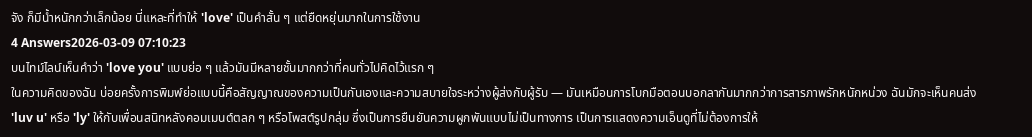จัง ก็มีน้ำหนักกว่าเล็กน้อย นี่แหละที่ทำให้ 'love' เป็นคำสั้น ๆ แต่ยืดหยุ่นมากในการใช้งาน
4 Answers2026-03-09 07:10:23
บนไทม์ไลน์เห็นคำว่า 'love you' แบบย่อ ๆ แล้วมันมีหลายชั้นมากกว่าที่คนทั่วไปคิดไว้แรก ๆ
ในความคิดของฉัน บ่อยครั้งการพิมพ์ย่อแบบนี้คือสัญญาณของความเป็นกันเองและความสบายใจระหว่างผู้ส่งกับผู้รับ — มันเหมือนการโบกมือตอนบอกลากันมากกว่าการสารภาพรักหนักหน่วง ฉันมักจะเห็นคนส่ง 'luv u' หรือ 'ly' ให้กับเพื่อนสนิทหลังคอมเมนต์ตลก ๆ หรือโพสต์รูปกลุ่ม ซึ่งเป็นการยืนยันความผูกพันแบบไม่เป็นทางการ เป็นการแสดงความเอ็นดูที่ไม่ต้องการให้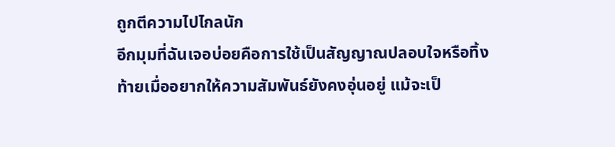ถูกตีความไปไกลนัก
อีกมุมที่ฉันเจอบ่อยคือการใช้เป็นสัญญาณปลอบใจหรือทิ้งท้ายเมื่ออยากให้ความสัมพันธ์ยังคงอุ่นอยู่ แม้จะเป็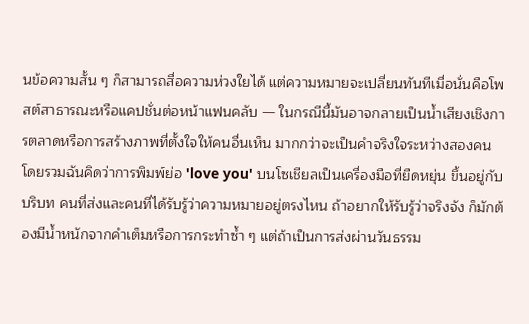นข้อความสั้น ๆ ก็สามารถสื่อความห่วงใยได้ แต่ความหมายจะเปลี่ยนทันทีเมื่อนั่นคือโพสต์สาธารณะหรือแคปชั่นต่อหน้าแฟนคลับ — ในกรณีนี้มันอาจกลายเป็นน้ำเสียงเชิงการตลาดหรือการสร้างภาพที่ตั้งใจให้คนอื่นเห็น มากกว่าจะเป็นคำจริงใจระหว่างสองคน
โดยรวมฉันคิดว่าการพิมพ์ย่อ 'love you' บนโซเชียลเป็นเครื่องมือที่ยืดหยุ่น ขึ้นอยู่กับบริบท คนที่ส่งและคนที่ได้รับรู้ว่าความหมายอยู่ตรงไหน ถ้าอยากให้รับรู้ว่าจริงจัง ก็มักต้องมีน้ำหนักจากคำเต็มหรือการกระทำซ้ำ ๆ แต่ถ้าเป็นการส่งผ่านวันธรรม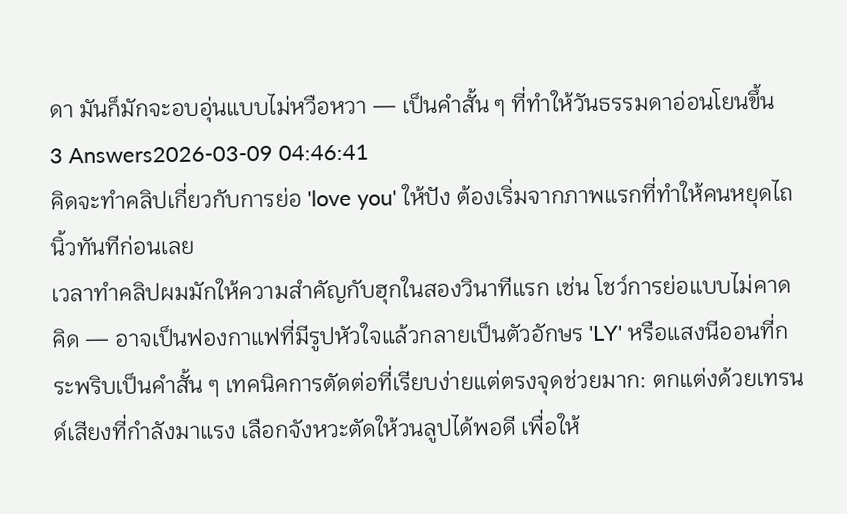ดา มันก็มักจะอบอุ่นแบบไม่หวือหวา — เป็นคำสั้น ๆ ที่ทำให้วันธรรมดาอ่อนโยนขึ้น
3 Answers2026-03-09 04:46:41
คิดจะทำคลิปเกี่ยวกับการย่อ 'love you' ให้ปัง ต้องเริ่มจากภาพแรกที่ทำให้คนหยุดไถนิ้วทันทีก่อนเลย
เวลาทำคลิปผมมักให้ความสำคัญกับฮุกในสองวินาทีแรก เช่น โชว์การย่อแบบไม่คาดคิด — อาจเป็นฟองกาแฟที่มีรูปหัวใจแล้วกลายเป็นตัวอักษร 'LY' หรือแสงนีออนที่กระพริบเป็นคำสั้น ๆ เทคนิคการตัดต่อที่เรียบง่ายแต่ตรงจุดช่วยมาก: ตกแต่งด้วยเทรนด์เสียงที่กำลังมาแรง เลือกจังหวะตัดให้วนลูปได้พอดี เพื่อให้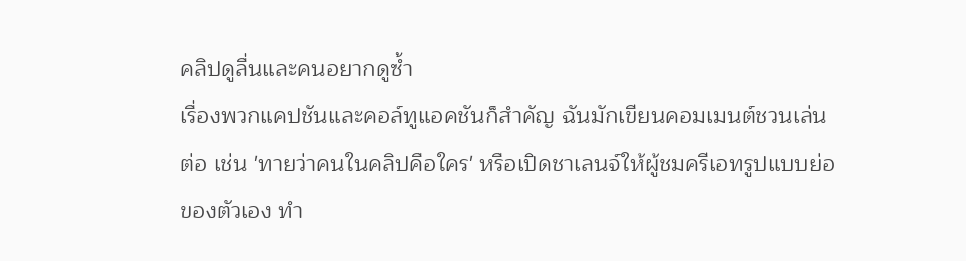คลิปดูลื่นและคนอยากดูซ้ำ
เรื่องพวกแคปชันและคอล์ทูแอคชันก็สำคัญ ฉันมักเขียนคอมเมนต์ชวนเล่นต่อ เช่น 'ทายว่าคนในคลิปคือใคร' หรือเปิดชาเลนจ์ให้ผู้ชมครีเอทรูปแบบย่อของตัวเอง ทำ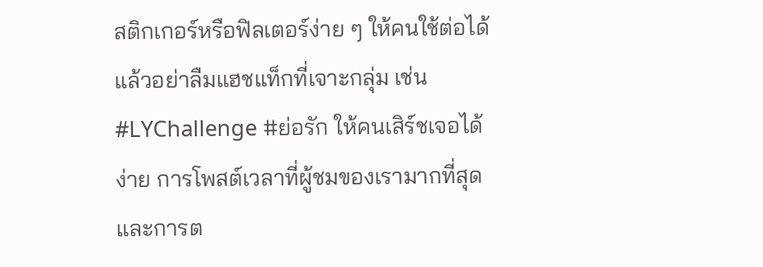สติกเกอร์หรือฟิลเตอร์ง่าย ๆ ให้คนใช้ต่อได้ แล้วอย่าลืมแฮชแท็กที่เจาะกลุ่ม เช่น #LYChallenge #ย่อรัก ให้คนเสิร์ชเจอได้ง่าย การโพสต์เวลาที่ผู้ชมของเรามากที่สุดและการต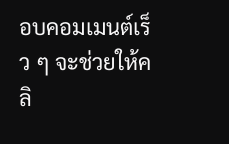อบคอมเมนต์เร็ว ๆ จะช่วยให้คลิ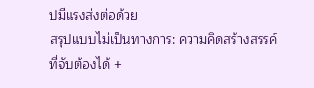ปมีแรงส่งต่อด้วย
สรุปแบบไม่เป็นทางการ: ความคิดสร้างสรรค์ที่จับต้องได้ +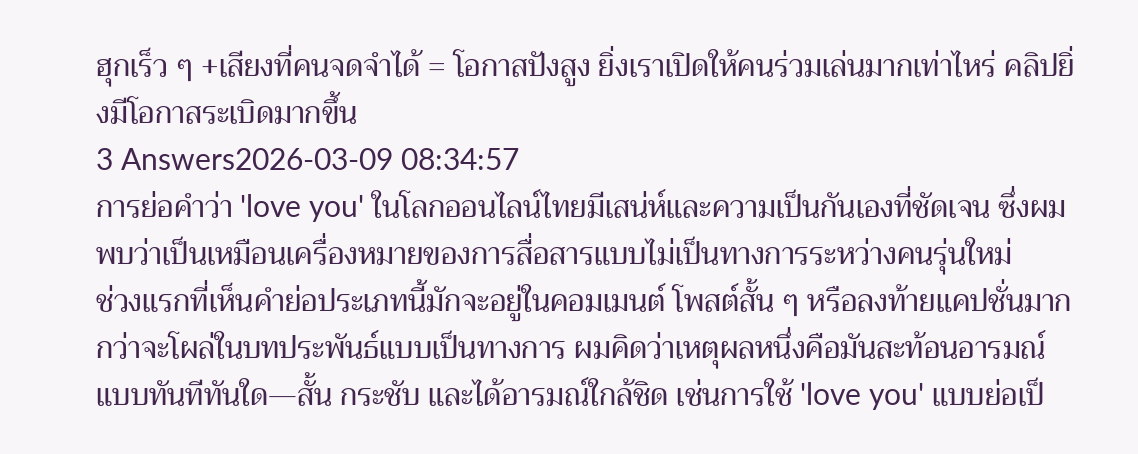ฮุกเร็ว ๆ +เสียงที่คนจดจำได้ = โอกาสปังสูง ยิ่งเราเปิดให้คนร่วมเล่นมากเท่าไหร่ คลิปยิ่งมีโอกาสระเบิดมากขึ้น
3 Answers2026-03-09 08:34:57
การย่อคำว่า 'love you' ในโลกออนไลน์ไทยมีเสน่ห์และความเป็นกันเองที่ชัดเจน ซึ่งผมพบว่าเป็นเหมือนเครื่องหมายของการสื่อสารแบบไม่เป็นทางการระหว่างคนรุ่นใหม่
ช่วงแรกที่เห็นคำย่อประเภทนี้มักจะอยู่ในคอมเมนต์ โพสต์สั้น ๆ หรือลงท้ายแคปชั่นมากกว่าจะโผล่ในบทประพันธ์แบบเป็นทางการ ผมคิดว่าเหตุผลหนึ่งคือมันสะท้อนอารมณ์แบบทันทีทันใด—สั้น กระชับ และได้อารมณ์ใกล้ชิด เช่นการใช้ 'love you' แบบย่อเป็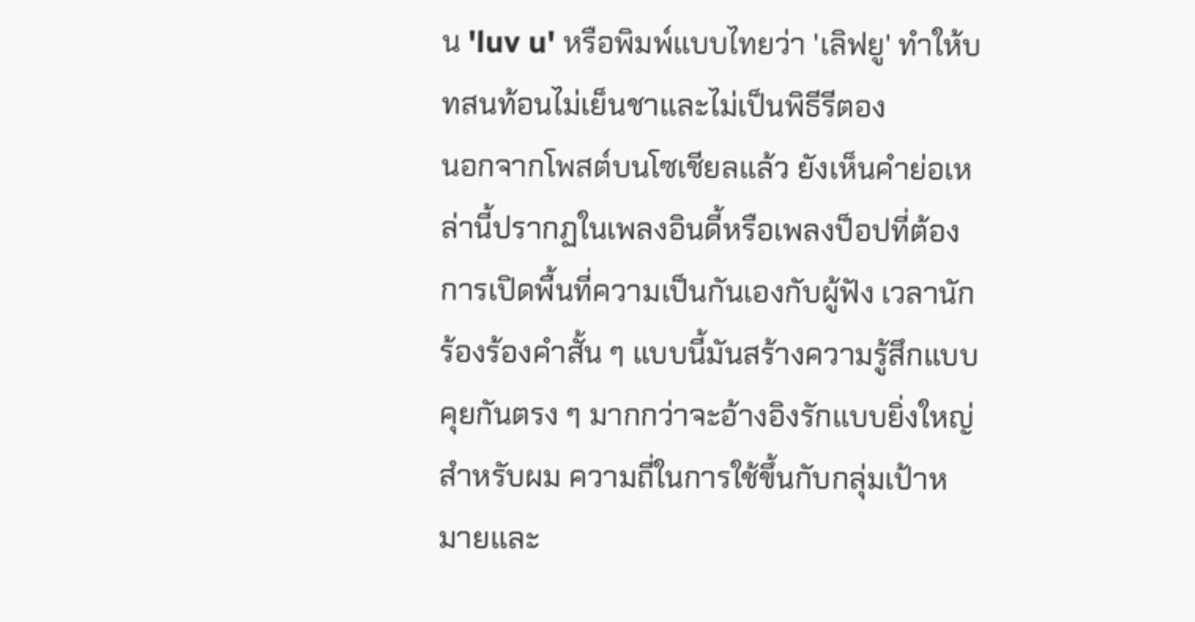น 'luv u' หรือพิมพ์แบบไทยว่า 'เลิฟยู' ทำให้บทสนท้อนไม่เย็นชาและไม่เป็นพิธีรีตอง
นอกจากโพสต์บนโซเชียลแล้ว ยังเห็นคำย่อเหล่านี้ปรากฏในเพลงอินดี้หรือเพลงป็อปที่ต้องการเปิดพื้นที่ความเป็นกันเองกับผู้ฟัง เวลานักร้องร้องคำสั้น ๆ แบบนี้มันสร้างความรู้สึกแบบคุยกันตรง ๆ มากกว่าจะอ้างอิงรักแบบยิ่งใหญ่ สำหรับผม ความถี่ในการใช้ขึ้นกับกลุ่มเป้าหมายและ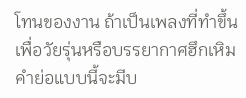โทนของงาน ถ้าเป็นเพลงที่ทำขึ้นเพื่อวัยรุ่นหรือบรรยากาศฮึกเหิม คำย่อแบบนี้จะมีบ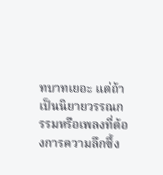ทบาทเยอะ แต่ถ้าเป็นนิยายวรรณกรรมหรือเพลงที่ต้องการความลึกซึ้ง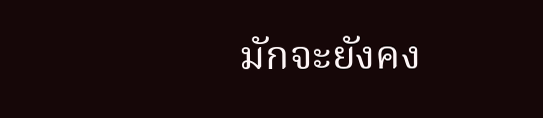มักจะยังคง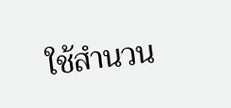ใช้สำนวน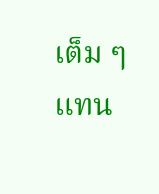เต็ม ๆ แทน